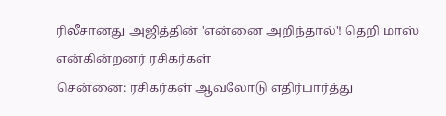ரிலீசானது அஜித்தின் 'என்னை அறிந்தால்'! தெறி மாஸ் என்கின்றனர் ரசிகர்கள்
சென்னை: ரசிகர்கள் ஆவலோடு எதிர்பார்த்து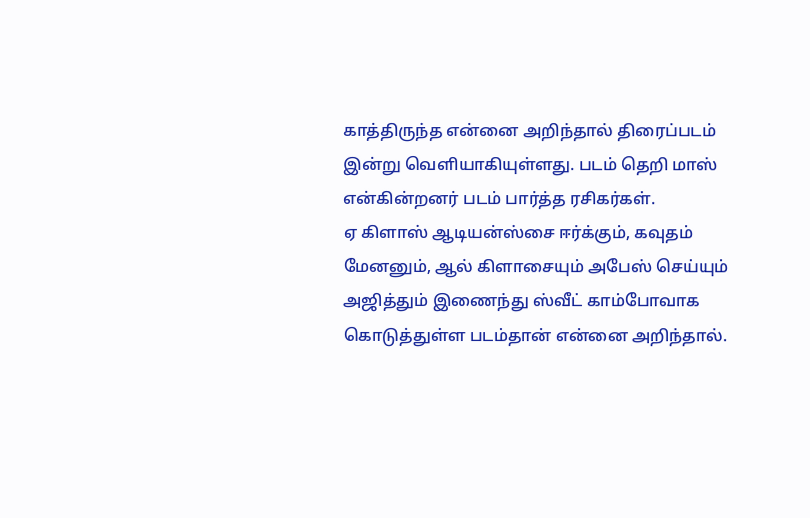காத்திருந்த என்னை அறிந்தால் திரைப்படம் இன்று வெளியாகியுள்ளது. படம் தெறி மாஸ் என்கின்றனர் படம் பார்த்த ரசிகர்கள்.
ஏ கிளாஸ் ஆடியன்ஸ்சை ஈர்க்கும், கவுதம் மேனனும், ஆல் கிளாசையும் அபேஸ் செய்யும் அஜித்தும் இணைந்து ஸ்வீட் காம்போவாக கொடுத்துள்ள படம்தான் என்னை அறிந்தால்.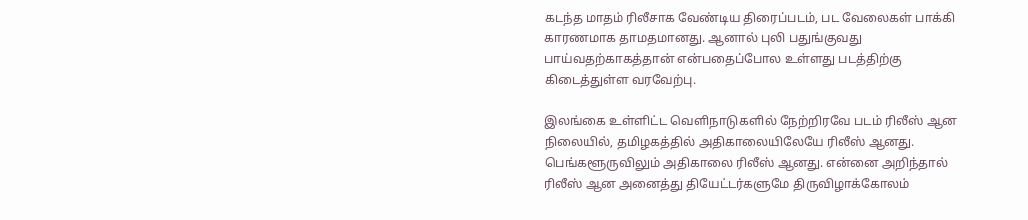கடந்த மாதம் ரிலீசாக வேண்டிய திரைப்படம், பட வேலைகள் பாக்கி காரணமாக தாமதமானது. ஆனால் புலி பதுங்குவது பாய்வதற்காகத்தான் என்பதைப்போல உள்ளது படத்திற்கு கிடைத்துள்ள வரவேற்பு.

இலங்கை உள்ளிட்ட வெளிநாடுகளில் நேற்றிரவே படம் ரிலீஸ் ஆன நிலையில், தமிழகத்தில் அதிகாலையிலேயே ரிலீஸ் ஆனது. பெங்களூருவிலும் அதிகாலை ரிலீஸ் ஆனது. என்னை அறிந்தால் ரிலீஸ் ஆன அனைத்து தியேட்டர்களுமே திருவிழாக்கோலம்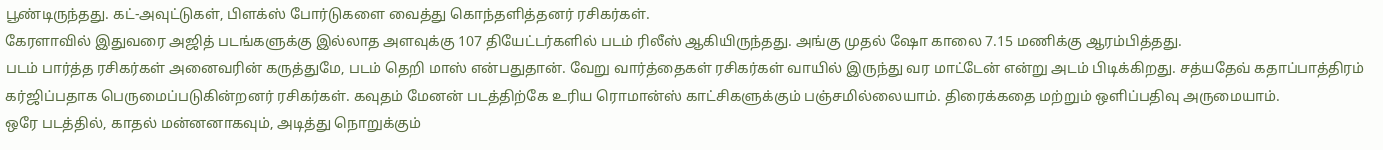பூண்டிருந்தது. கட்-அவுட்டுகள், பிளக்ஸ் போர்டுகளை வைத்து கொந்தளித்தனர் ரசிகர்கள்.
கேரளாவில் இதுவரை அஜித் படங்களுக்கு இல்லாத அளவுக்கு 107 தியேட்டர்களில் படம் ரிலீஸ் ஆகியிருந்தது. அங்கு முதல் ஷோ காலை 7.15 மணிக்கு ஆரம்பித்தது.
படம் பார்த்த ரசிகர்கள் அனைவரின் கருத்துமே, படம் தெறி மாஸ் என்பதுதான். வேறு வார்த்தைகள் ரசிகர்கள் வாயில் இருந்து வர மாட்டேன் என்று அடம் பிடிக்கிறது. சத்யதேவ் கதாப்பாத்திரம் கர்ஜிப்பதாக பெருமைப்படுகின்றனர் ரசிகர்கள். கவுதம் மேனன் படத்திற்கே உரிய ரொமான்ஸ் காட்சிகளுக்கும் பஞ்சமில்லையாம். திரைக்கதை மற்றும் ஒளிப்பதிவு அருமையாம்.
ஒரே படத்தில், காதல் மன்னனாகவும், அடித்து நொறுக்கும்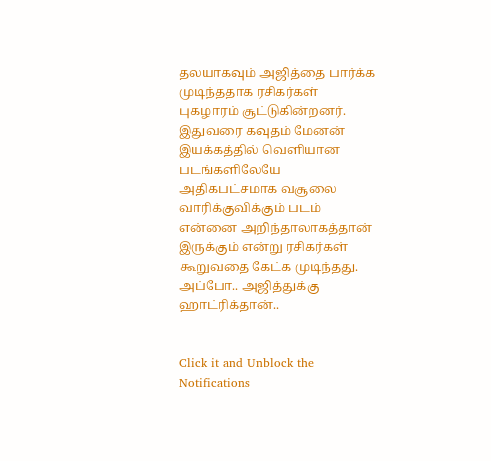தலயாகவும் அஜித்தை பார்க்க முடிந்ததாக ரசிகர்கள் புகழாரம் சூட்டுகின்றனர். இதுவரை கவுதம் மேனன் இயக்கத்தில் வெளியான படங்களிலேயே அதிகபட்சமாக வசூலை வாரிக்குவிக்கும் படம் என்னை அறிந்தாலாகத்தான் இருக்கும் என்று ரசிகர்கள் கூறுவதை கேட்க முடிந்தது. அப்போ.. அஜித்துக்கு ஹாட்ரிக்தான்..


Click it and Unblock the Notifications